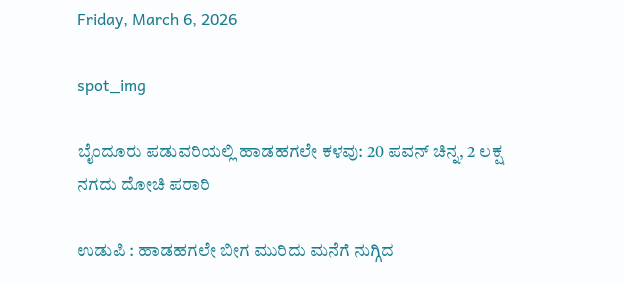Friday, March 6, 2026

spot_img

ಬೈಂದೂರು ಪಡುವರಿಯಲ್ಲಿ ಹಾಡಹಗಲೇ ಕಳವು: 20 ಪವನ್ ಚಿನ್ನ, 2 ಲಕ್ಷ ನಗದು ದೋಚಿ ಪರಾರಿ

ಉಡುಪಿ : ಹಾಡಹಗಲೇ ಬೀಗ ಮುರಿದು ಮನೆಗೆ ನುಗ್ಗಿದ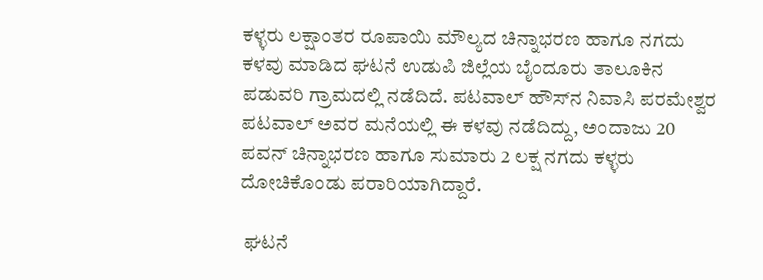ಕಳ್ಳರು ಲಕ್ಷಾಂತರ ರೂಪಾಯಿ ಮೌಲ್ಯದ ಚಿನ್ನಾಭರಣ ಹಾಗೂ ನಗದು ಕಳವು ಮಾಡಿದ ಘಟನೆ ಉಡುಪಿ ಜಿಲ್ಲೆಯ ಬೈಂದೂರು ತಾಲೂಕಿನ ಪಡುವರಿ ಗ್ರಾಮದಲ್ಲಿ ನಡೆದಿದೆ. ಪಟವಾಲ್ ಹೌಸ್‌ನ ನಿವಾಸಿ ಪರಮೇಶ್ವರ ಪಟವಾಲ್ ಅವರ ಮನೆಯಲ್ಲಿ ಈ ಕಳವು ನಡೆದಿದ್ದು, ಅಂದಾಜು 20 ಪವನ್ ಚಿನ್ನಾಭರಣ ಹಾಗೂ ಸುಮಾರು 2 ಲಕ್ಷ ನಗದು ಕಳ್ಳರು ದೋಚಿಕೊಂಡು ಪರಾರಿಯಾಗಿದ್ದಾರೆ.

 ಘಟನೆ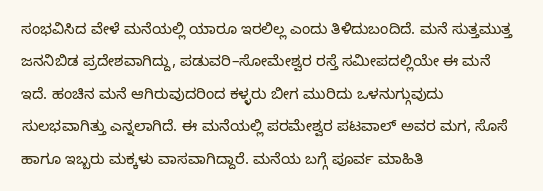ಸಂಭವಿಸಿದ ವೇಳೆ ಮನೆಯಲ್ಲಿ ಯಾರೂ ಇರಲಿಲ್ಲ ಎಂದು ತಿಳಿದುಬಂದಿದೆ. ಮನೆ ಸುತ್ತಮುತ್ತ ಜನನಿಬಿಡ ಪ್ರದೇಶವಾಗಿದ್ದು, ಪಡುವರಿ–ಸೋಮೇಶ್ವರ ರಸ್ತೆ ಸಮೀಪದಲ್ಲಿಯೇ ಈ ಮನೆ ಇದೆ. ಹಂಚಿನ ಮನೆ ಆಗಿರುವುದರಿಂದ ಕಳ್ಳರು ಬೀಗ ಮುರಿದು ಒಳನುಗ್ಗುವುದು ಸುಲಭವಾಗಿತ್ತು ಎನ್ನಲಾಗಿದೆ. ಈ ಮನೆಯಲ್ಲಿ ಪರಮೇಶ್ವರ ಪಟವಾಲ್ ಅವರ ಮಗ, ಸೊಸೆ ಹಾಗೂ ಇಬ್ಬರು ಮಕ್ಕಳು ವಾಸವಾಗಿದ್ದಾರೆ. ಮನೆಯ ಬಗ್ಗೆ ಪೂರ್ವ ಮಾಹಿತಿ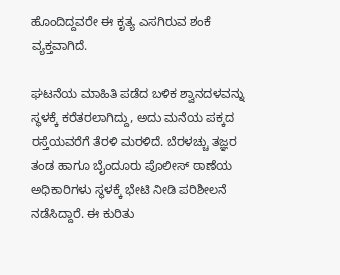ಹೊಂದಿದ್ದವರೇ ಈ ಕೃತ್ಯ ಎಸಗಿರುವ ಶಂಕೆ ವ್ಯಕ್ತವಾಗಿದೆ.

ಘಟನೆಯ ಮಾಹಿತಿ ಪಡೆದ ಬಳಿಕ ಶ್ವಾನದಳವನ್ನು ಸ್ಥಳಕ್ಕೆ ಕರೆತರಲಾಗಿದ್ದು, ಅದು ಮನೆಯ ಪಕ್ಕದ ರಸ್ತೆಯವರೆಗೆ ತೆರಳಿ ಮರಳಿದೆ. ಬೆರಳಚ್ಚು ತಜ್ಞರ ತಂಡ ಹಾಗೂ ಬೈಂದೂರು ಪೊಲೀಸ್ ಠಾಣೆಯ ಅಧಿಕಾರಿಗಳು ಸ್ಥಳಕ್ಕೆ ಭೇಟಿ ನೀಡಿ ಪರಿಶೀಲನೆ ನಡೆಸಿದ್ದಾರೆ. ಈ ಕುರಿತು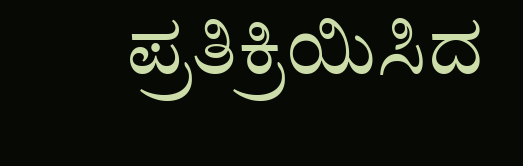ಪ್ರತಿಕ್ರಿಯಿಸಿದ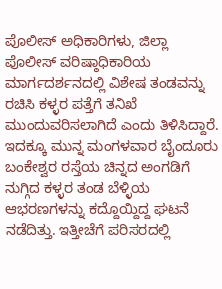ಪೊಲೀಸ್ ಅಧಿಕಾರಿಗಳು, ಜಿಲ್ಲಾ ಪೊಲೀಸ್ ವರಿಷ್ಠಾಧಿಕಾರಿಯ ಮಾರ್ಗದರ್ಶನದಲ್ಲಿ ವಿಶೇಷ ತಂಡವನ್ನು ರಚಿಸಿ ಕಳ್ಳರ ಪತ್ತೆಗೆ ತನಿಖೆ ಮುಂದುವರಿಸಲಾಗಿದೆ ಎಂದು ತಿಳಿಸಿದ್ದಾರೆ. ಇದಕ್ಕೂ ಮುನ್ನ ಮಂಗಳವಾರ ಬೈಂದೂರು ಬಂಕೇಶ್ವರ ರಸ್ತೆಯ ಚಿನ್ನದ ಅಂಗಡಿಗೆ ನುಗ್ಗಿದ ಕಳ್ಳರ ತಂಡ ಬೆಳ್ಳಿಯ ಆಭರಣಗಳನ್ನು ಕದ್ದೊಯ್ದಿದ್ದ ಘಟನೆ ನಡೆದಿತ್ತು. ಇತ್ತೀಚೆಗೆ ಪರಿಸರದಲ್ಲಿ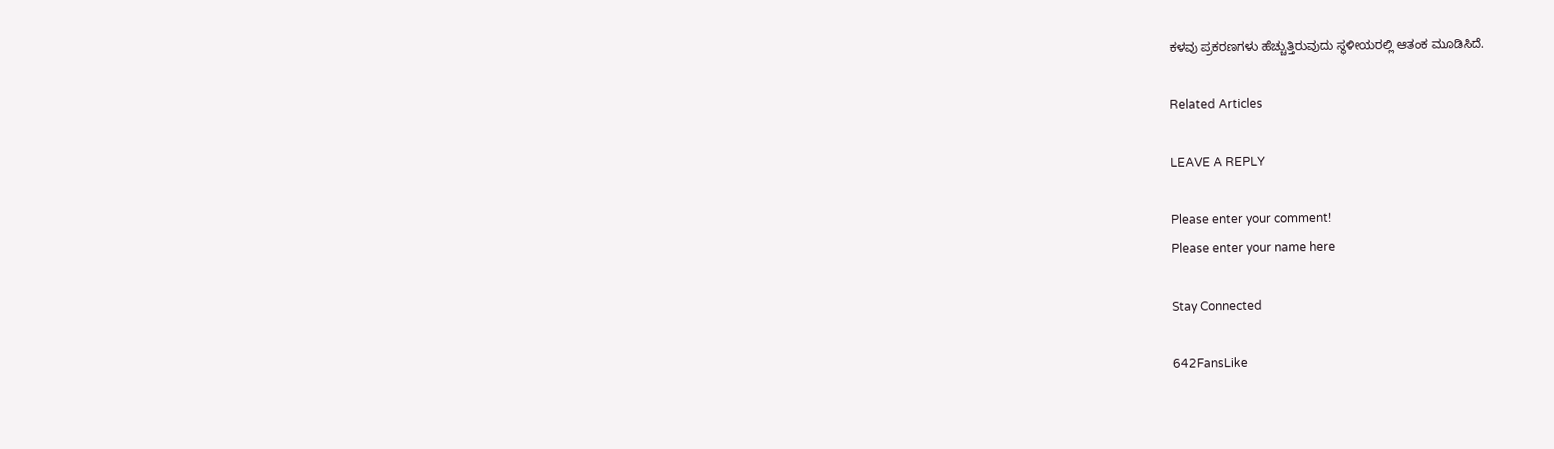ಕಳವು ಪ್ರಕರಣಗಳು ಹೆಚ್ಚುತ್ತಿರುವುದು ಸ್ಥಳೀಯರಲ್ಲಿ ಆತಂಕ ಮೂಡಿಸಿದೆ.

Related Articles

LEAVE A REPLY

Please enter your comment!
Please enter your name here

Stay Connected

642FansLike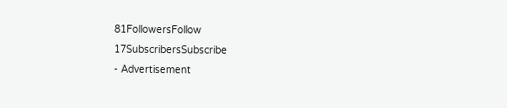81FollowersFollow
17SubscribersSubscribe
- Advertisement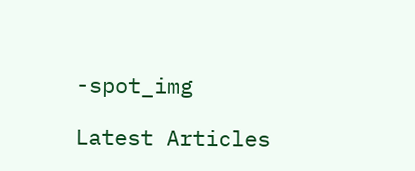-spot_img

Latest Articles